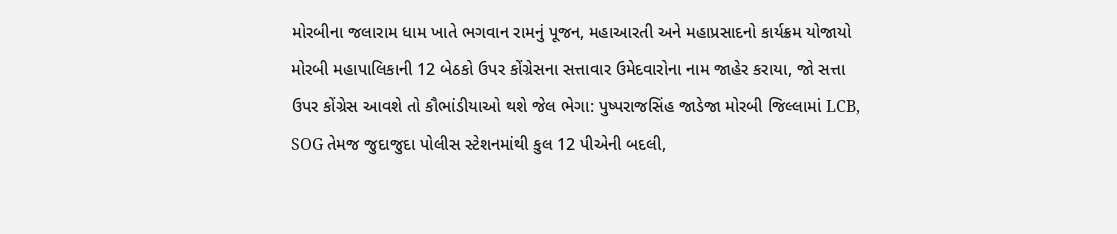મોરબીના જલારામ ધામ ખાતે ભગવાન રામનું પૂજન, મહાઆરતી અને મહાપ્રસાદનો કાર્યક્રમ યોજાયો મોરબી મહાપાલિકાની 12 બેઠકો ઉપર કોંગ્રેસના સત્તાવાર ઉમેદવારોના નામ જાહેર કરાયા, જો સત્તા ઉપર કોંગ્રેસ આવશે તો કૌભાંડીયાઓ થશે જેલ ભેગા: પુષ્પરાજસિંહ જાડેજા મોરબી જિલ્લામાં LCB, SOG તેમજ જુદાજુદા પોલીસ સ્ટેશનમાંથી કુલ 12 પીએની બદલી,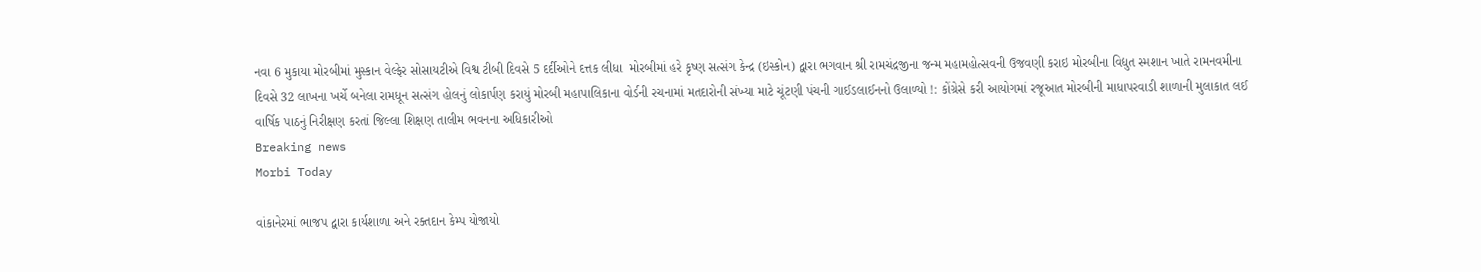નવા 6 મુકાયા મોરબીમાં મુસ્કાન વેલ્ફેર સોસાયટીએ વિશ્વ ટીબી દિવસે 5 દર્દીઓને દત્તક લીધા  મોરબીમાં હરે કૃષ્ણ સત્સંગ કેન્દ્ર (ઇસ્કોન) દ્વારા ભગવાન શ્રી રામચંદ્રજીના જન્મ મહામહોત્સવની ઉજવણી કરાઇ મોરબીના વિદ્યુત સ્મશાન ખાતે રામનવમીના દિવસે 32 લાખના ખર્ચે બનેલા રામધૂન સત્સંગ હોલનું લોકાર્પણ કરાયું મોરબી મહાપાલિકાના વોર્ડની રચનામાં મતદારોની સંખ્યા માટે ચૂંટણી પંચની ગાઈડલાઈનનો ઉલાળ્યો !: કોંગ્રેસે કરી આયોગમાં રજૂઆત મોરબીની માધાપરવાડી શાળાની મુલાકાત લઈ વાર્ષિક પાઠનું નિરીક્ષણ કરતાં જિલ્લા શિક્ષણ તાલીમ ભવનના અધિકારીઓ
Breaking news
Morbi Today

વાંકાનેરમાં ભાજપ દ્વારા કાર્યશાળા અને રક્તદાન કેમ્પ યોજાયો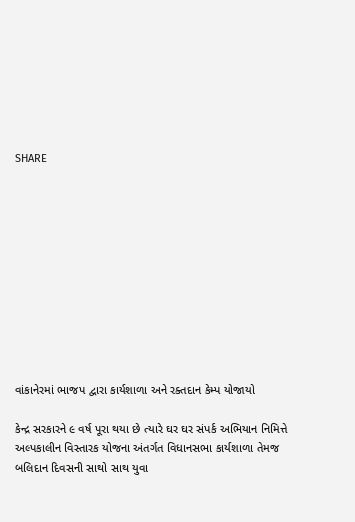SHARE











વાંકાનેરમાં ભાજપ દ્વારા કાર્યશાળા અને રક્તદાન કેમ્પ યોજાયો

કેન્દ્ર સરકારને ૯ વર્ષ પૂરા થયા છે ત્યારે ઘર ઘર સંપર્ક અભિયાન નિમિત્તે અલ્પકાલીન વિસ્તારક યોજના અંતર્ગત વિધાનસભા કાર્યશાળા તેમજ બલિદાન દિવસની સાથો સાથ યુવા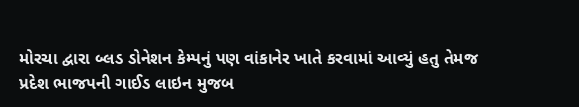મોરચા દ્વારા બ્લડ ડોનેશન કેમ્પનું પણ વાંકાનેર ખાતે કરવામાં આવ્યું હતુ તેમજ પ્રદેશ ભાજપની ગાઈડ લાઇન મુજબ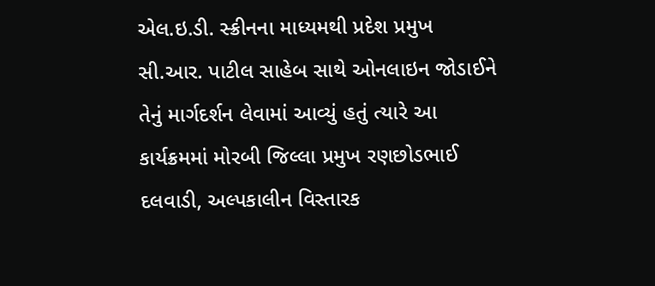એલ.ઇ.ડી. સ્ક્રીનના માધ્યમથી પ્રદેશ પ્રમુખ સી.આર. પાટીલ સાહેબ સાથે ઓનલાઇન જોડાઈને તેનું માર્ગદર્શન લેવામાં આવ્યું હતું ત્યારે આ કાર્યક્રમમાં મોરબી જિલ્લા પ્રમુખ રણછોડભાઈ દલવાડી, અલ્પકાલીન વિસ્તારક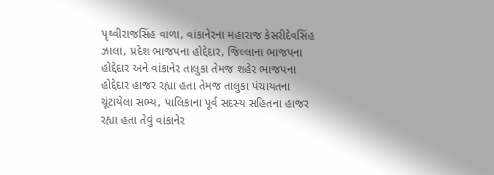પૃથ્વીરાજસિંહ વાળા, વાંકાનેરના મહારાજ કેસરીદેવસિંહ ઝાલા, પ્રદેશ ભાજપના હોદ્દેદાર, જિલ્લાના ભાજપના હોદ્દેદાર અને વાંકાનેર તાલુકા તેમજ શહેર ભાજપના હોદ્દેદાર હાજર રહ્યા હતા તેમજ તાલુકા પંચાયતના ચૂંટાયેલા સભ્ય, પાલિકાના પૂર્વ સદસ્ય સહિતના હાજર રહ્યા હતા તેવું વાંકાનેર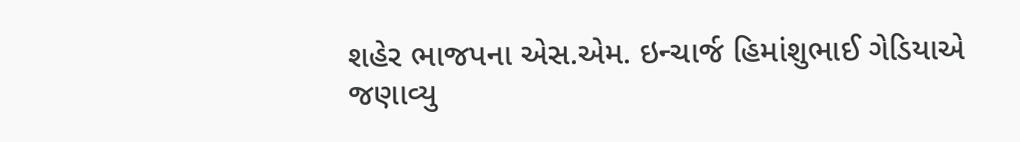શહેર ભાજપના એસ.એમ. ઇન્ચાર્જ હિમાંશુભાઈ ગેડિયાએ જણાવ્યુ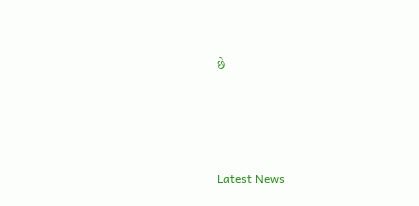છે






Latest News